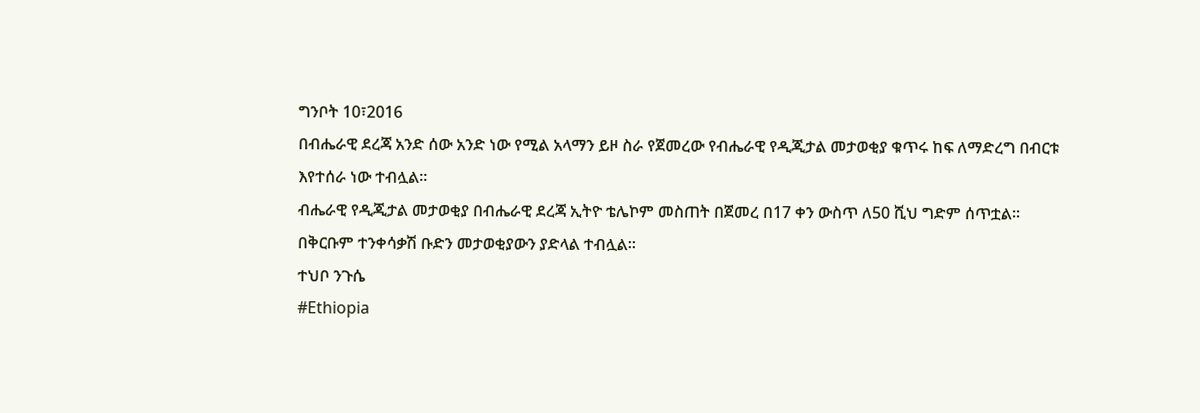ግንቦት 10፣2016
በብሔራዊ ደረጃ አንድ ሰው አንድ ነው የሚል አላማን ይዞ ስራ የጀመረው የብሔራዊ የዲጂታል መታወቂያ ቁጥሩ ከፍ ለማድረግ በብርቱ እየተሰራ ነው ተብሏል፡፡
ብሔራዊ የዲጂታል መታወቂያ በብሔራዊ ደረጃ ኢትዮ ቴሌኮም መስጠት በጀመረ በ17 ቀን ውስጥ ለ50 ሺህ ግድም ሰጥቷል፡፡
በቅርቡም ተንቀሳቃሽ ቡድን መታወቂያውን ያድላል ተብሏል፡፡
ተህቦ ንጉሴ
#Ethiopia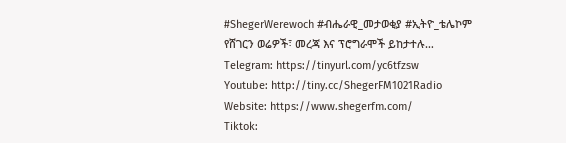#ShegerWerewoch #ብሔራዊ_መታወቂያ #ኢትዮ_ቴሌኮም
የሸገርን ወሬዎች፣ መረጃ እና ፕሮግራሞች ይከታተሉ…
Telegram: https://tinyurl.com/yc6tfzsw
Youtube: http://tiny.cc/ShegerFM1021Radio
Website: https://www.shegerfm.com/
Tiktok: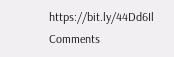https://bit.ly/44Dd6Il
Comments